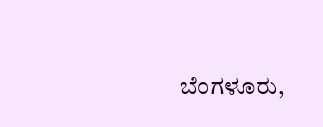ಬೆಂಗಳೂರು,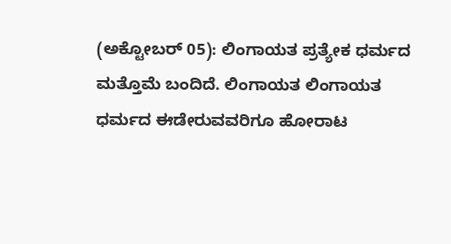(ಅಕ್ಟೋಬರ್ 05): ಲಿಂಗಾಯತ ಪ್ರತ್ಯೇಕ ಧರ್ಮದ ಮತ್ತೊಮೆ ಬಂದಿದೆ. ಲಿಂಗಾಯತ ಲಿಂಗಾಯತ ಧರ್ಮದ ಈಡೇರುವವರಿಗೂ ಹೋರಾಟ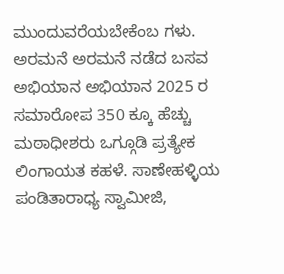ಮುಂದುವರೆಯಬೇಕೆಂಬ ಗಳು. ಅರಮನೆ ಅರಮನೆ ನಡೆದ ಬಸವ ಅಭಿಯಾನ ಅಭಿಯಾನ 2025 ರ ಸಮಾರೋಪ 350 ಕ್ಕೂ ಹೆಚ್ಚು ಮಠಾಧೀಶರು ಒಗ್ಗೂಡಿ ಪ್ರತ್ಯೇಕ ಲಿಂಗಾಯತ ಕಹಳೆ. ಸಾಣೇಹಳ್ಳಿಯ ಪಂಡಿತಾರಾಧ್ಯ ಸ್ವಾಮೀಜಿ,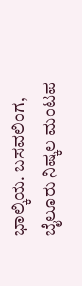ಭಾಲ್ಕಿಯ. ಬಸವಲಿಂಗ, ಬೈಲೂರು ನಿಷ್ಕಲ ಮಂಟಪ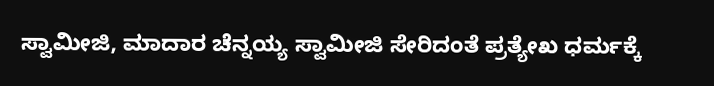ಸ್ವಾಮೀಜಿ, ಮಾದಾರ ಚೆನ್ನಯ್ಯ ಸ್ವಾಮೀಜಿ ಸೇರಿದಂತೆ ಪ್ರತ್ಯೇಖ ಧರ್ಮಕ್ಕೆ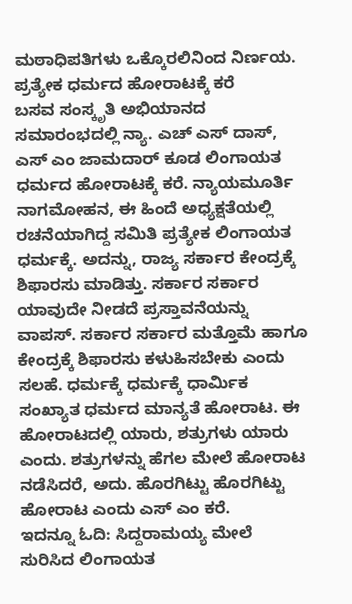ಮಠಾಧಿಪತಿಗಳು ಒಕ್ಕೊರಲಿನಿಂದ ನಿರ್ಣಯ.
ಪ್ರತ್ಯೇಕ ಧರ್ಮದ ಹೋರಾಟಕ್ಕೆ ಕರೆ
ಬಸವ ಸಂಸ್ಕೃತಿ ಅಭಿಯಾನದ ಸಮಾರಂಭದಲ್ಲಿ ನ್ಯಾ. ಎಚ್ ಎಸ್ ದಾಸ್, ಎಸ್ ಎಂ ಜಾಮದಾರ್ ಕೂಡ ಲಿಂಗಾಯತ ಧರ್ಮದ ಹೋರಾಟಕ್ಕೆ ಕರೆ. ನ್ಯಾಯಮೂರ್ತಿ ನಾಗಮೋಹನ, ಈ ಹಿಂದೆ ಅಧ್ಯಕ್ಷತೆಯಲ್ಲಿ ರಚನೆಯಾಗಿದ್ದ ಸಮಿತಿ ಪ್ರತ್ಯೇಕ ಲಿಂಗಾಯತ ಧರ್ಮಕ್ಕೆ. ಅದನ್ನು, ರಾಜ್ಯ ಸರ್ಕಾರ ಕೇಂದ್ರಕ್ಕೆ ಶಿಫಾರಸು ಮಾಡಿತ್ತು. ಸರ್ಕಾರ ಸರ್ಕಾರ ಯಾವುದೇ ನೀಡದೆ ಪ್ರಸ್ತಾವನೆಯನ್ನು ವಾಪಸ್. ಸರ್ಕಾರ ಸರ್ಕಾರ ಮತ್ತೊಮೆ ಹಾಗೂ ಕೇಂದ್ರಕ್ಕೆ ಶಿಫಾರಸು ಕಳುಹಿಸಬೇಕು ಎಂದು ಸಲಹೆ. ಧರ್ಮಕ್ಕೆ ಧರ್ಮಕ್ಕೆ ಧಾರ್ಮಿಕ ಸಂಖ್ಯಾತ ಧರ್ಮದ ಮಾನ್ಯತೆ ಹೋರಾಟ. ಈ ಹೋರಾಟದಲ್ಲಿ ಯಾರು, ಶತ್ರುಗಳು ಯಾರು ಎಂದು. ಶತ್ರುಗಳನ್ನು ಹೆಗಲ ಮೇಲೆ ಹೋರಾಟ ನಡೆಸಿದರೆ, ಅದು. ಹೊರಗಿಟ್ಟು ಹೊರಗಿಟ್ಟು ಹೋರಾಟ ಎಂದು ಎಸ್ ಎಂ ಕರೆ.
ಇದನ್ನೂ ಓದಿ: ಸಿದ್ದರಾಮಯ್ಯ ಮೇಲೆ ಸುರಿಸಿದ ಲಿಂಗಾಯತ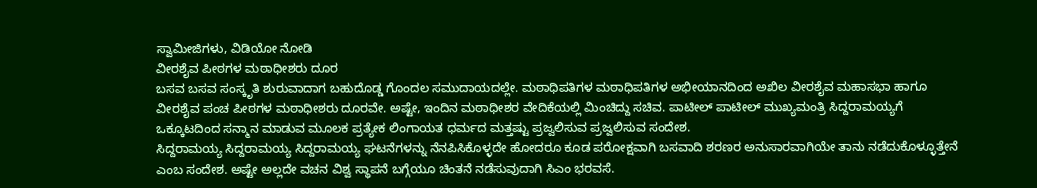ಸ್ವಾಮೀಜಿಗಳು, ವಿಡಿಯೋ ನೋಡಿ
ವೀರಶೈವ ಪೀಠಗಳ ಮಠಾಧೀಶರು ದೂರ
ಬಸವ ಬಸವ ಸಂಸ್ಕೃತಿ ಶುರುವಾದಾಗ ಬಹುದೊಡ್ಡ ಗೊಂದಲ ಸಮುದಾಯದಲ್ಲೇ. ಮಠಾಧಿಪತಿಗಳ ಮಠಾಧಿಪತಿಗಳ ಅಭೀಯಾನದಿಂದ ಅಖಿಲ ವೀರಶೈವ ಮಹಾಸಭಾ ಹಾಗೂ ವೀರಶೈವ ಪಂಚ ಪೀಠಗಳ ಮಠಾಧೀಶರು ದೂರವೇ. ಅಷ್ಟೇ, ಇಂದಿನ ಮಠಾಧೀಶರ ವೇದಿಕೆಯಲ್ಲಿ ಮಿಂಚಿದ್ದು ಸಚಿವ. ಪಾಟೀಲ್ ಪಾಟೀಲ್ ಮುಖ್ಯಮಂತ್ರಿ ಸಿದ್ದರಾಮಯ್ಯಗೆ ಒಕ್ಕೂಟದಿಂದ ಸನ್ಮಾನ ಮಾಡುವ ಮೂಲಕ ಪ್ರತ್ಯೇಕ ಲಿಂಗಾಯತ ಧರ್ಮದ ಮತ್ತಷ್ಟು ಪ್ರಜ್ವಲಿಸುವ ಪ್ರಜ್ವಲಿಸುವ ಸಂದೇಶ.
ಸಿದ್ದರಾಮಯ್ಯ ಸಿದ್ದರಾಮಯ್ಯ ಸಿದ್ದರಾಮಯ್ಯ ಘಟನೆಗಳನ್ನು ನೆನಪಿಸಿಕೊಳ್ಳದೇ ಹೋದರೂ ಕೂಡ ಪರೋಕ್ಷವಾಗಿ ಬಸವಾದಿ ಶರಣರ ಅನುಸಾರವಾಗಿಯೇ ತಾನು ನಡೆದುಕೊಳ್ಳೂತ್ತೇನೆ ಎಂಬ ಸಂದೇಶ. ಅಷ್ಟೇ ಅಲ್ಲದೇ ವಚನ ವಿಶ್ವ ಸ್ಥಾಪನೆ ಬಗ್ಗೆಯೂ ಚಿಂತನೆ ನಡೆಸುವುದಾಗಿ ಸಿಎಂ ಭರವಸೆ.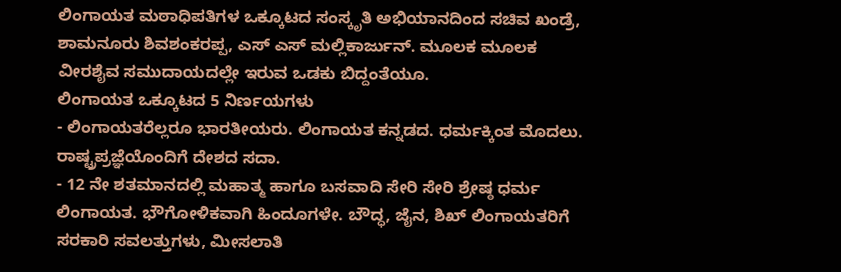ಲಿಂಗಾಯತ ಮಠಾಧಿಪತಿಗಳ ಒಕ್ಕೂಟದ ಸಂಸ್ಕೃತಿ ಅಭಿಯಾನದಿಂದ ಸಚಿವ ಖಂಡ್ರೆ, ಶಾಮನೂರು ಶಿವಶಂಕರಪ್ಪ, ಎಸ್ ಎಸ್ ಮಲ್ಲಿಕಾರ್ಜುನ್. ಮೂಲಕ ಮೂಲಕ ವೀರಶೈವ ಸಮುದಾಯದಲ್ಲೇ ಇರುವ ಒಡಕು ಬಿದ್ದಂತೆಯೂ.
ಲಿಂಗಾಯತ ಒಕ್ಕೂಟದ 5 ನಿರ್ಣಯಗಳು
- ಲಿಂಗಾಯತರೆಲ್ಲರೂ ಭಾರತೀಯರು. ಲಿಂಗಾಯತ ಕನ್ನಡದ. ಧರ್ಮಕ್ಕಿಂತ ಮೊದಲು. ರಾಷ್ಟ್ರಪ್ರಜ್ಞೆಯೊಂದಿಗೆ ದೇಶದ ಸದಾ.
- 12 ನೇ ಶತಮಾನದಲ್ಲಿ ಮಹಾತ್ಮ ಹಾಗೂ ಬಸವಾದಿ ಸೇರಿ ಸೇರಿ ಶ್ರೇಷ್ಠ ಧರ್ಮ ಲಿಂಗಾಯತ. ಭೌಗೋಳಿಕವಾಗಿ ಹಿಂದೂಗಳೇ. ಬೌದ್ಧ, ಜೈನ, ಶಿಖ್ ಲಿಂಗಾಯತರಿಗೆ ಸರಕಾರಿ ಸವಲತ್ತುಗಳು, ಮೀಸಲಾತಿ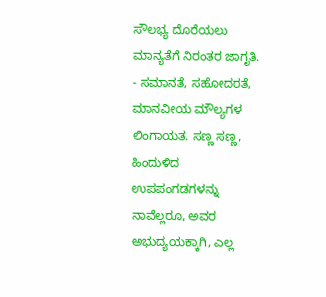ಸೌಲಭ್ಯ ದೊರೆಯಲು ಮಾನ್ಯತೆಗೆ ನಿರಂತರ ಜಾಗೃತಿ.
- ಸಮಾನತೆ, ಸಹೋದರತೆ, ಮಾನವೀಯ ಮೌಲ್ಯಗಳ ಲಿಂಗಾಯತ. ಸಣ್ಣ ಸಣ್ಣ, ಹಿಂದುಳಿದ ಉಪಪಂಗಡಗಳನ್ನು ನಾವೆಲ್ಲರೂ, ಅವರ ಅಭುದ್ಯಯಕ್ಕಾಗಿ, ಎಲ್ಲ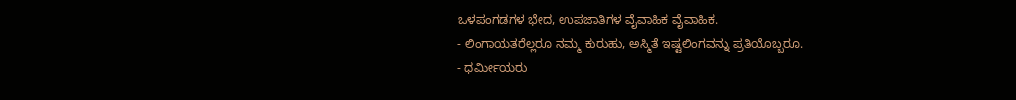ಒಳಪಂಗಡಗಳ ಭೇದ, ಉಪಜಾತಿಗಳ ವೈವಾಹಿಕ ವೈವಾಹಿಕ.
- ಲಿಂಗಾಯತರೆಲ್ಲರೂ ನಮ್ಮ ಕುರುಹು, ಅಸ್ಮಿತೆ ಇಷ್ಟಲಿಂಗವನ್ನು ಪ್ರತಿಯೊಬ್ಬರೂ.
- ಧರ್ಮೀಯರು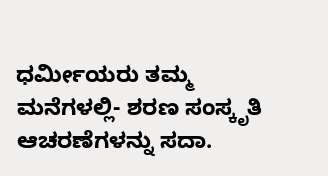ಧರ್ಮೀಯರು ತಮ್ಮ ಮನೆಗಳಲ್ಲಿ- ಶರಣ ಸಂಸ್ಕೃತಿ ಆಚರಣೆಗಳನ್ನು ಸದಾ.